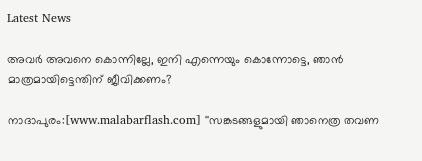Latest News

അവര്‍ അവനെ കൊന്നില്ലേ, ഇനി എന്നെയും കൊന്നോട്ടെ, ഞാന്‍ മാത്രമായിട്ടെന്തിന് ജീവിക്കണം?

നാദാപുരം:[www.malabarflash.com] ''സങ്കടങ്ങളുമായി ഞാനെത്ര തവണ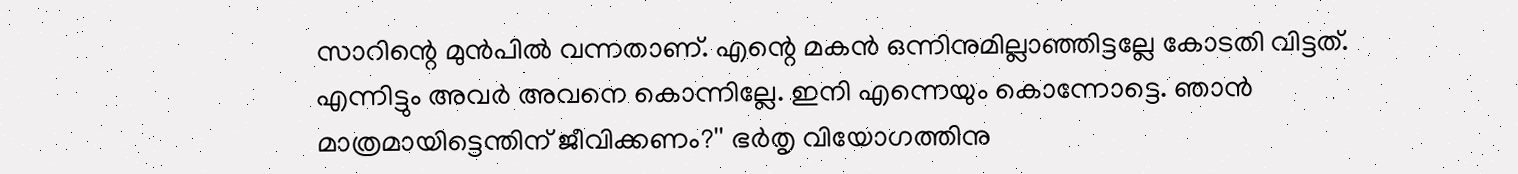സാറിന്റെ മുന്‍പില്‍ വന്നതാണ്. എന്റെ മകന്‍ ഒന്നിനുമില്ലാഞ്ഞിട്ടല്ലേ കോടതി വിട്ടത്. എന്നിട്ടും അവര്‍ അവനെ കൊന്നില്ലേ. ഇനി എന്നെയും കൊന്നോട്ടെ. ഞാന്‍ മാത്രമായിട്ടെന്തിന് ജീവിക്കണം?'' ഭര്‍തൃ വിയോഗത്തിനു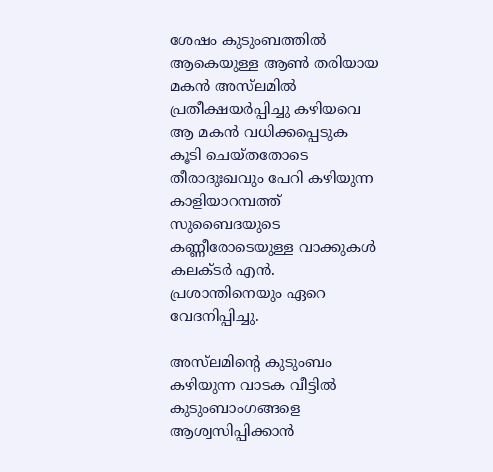ശേഷം കുടുംബത്തില്‍ ആകെയുള്ള ആണ്‍ തരിയായ മകന്‍ അസ്‌ലമില്‍ പ്രതീക്ഷയര്‍പ്പിച്ചു കഴിയവെ ആ മകന്‍ വധിക്കപ്പെടുക കൂടി ചെയ്തതോടെ തീരാദുഃഖവും പേറി കഴിയുന്ന കാളിയാറമ്പത്ത് സുബൈദയുടെ കണ്ണീരോടെയുള്ള വാക്കുകള്‍ കലക്ടര്‍ എന്‍. പ്രശാന്തിനെയും ഏറെ വേദനിപ്പിച്ചു.

അസ്‌ലമിന്റെ കുടുംബം കഴിയുന്ന വാടക വീട്ടില്‍ കുടുംബാംഗങ്ങളെ ആശ്വസിപ്പിക്കാന്‍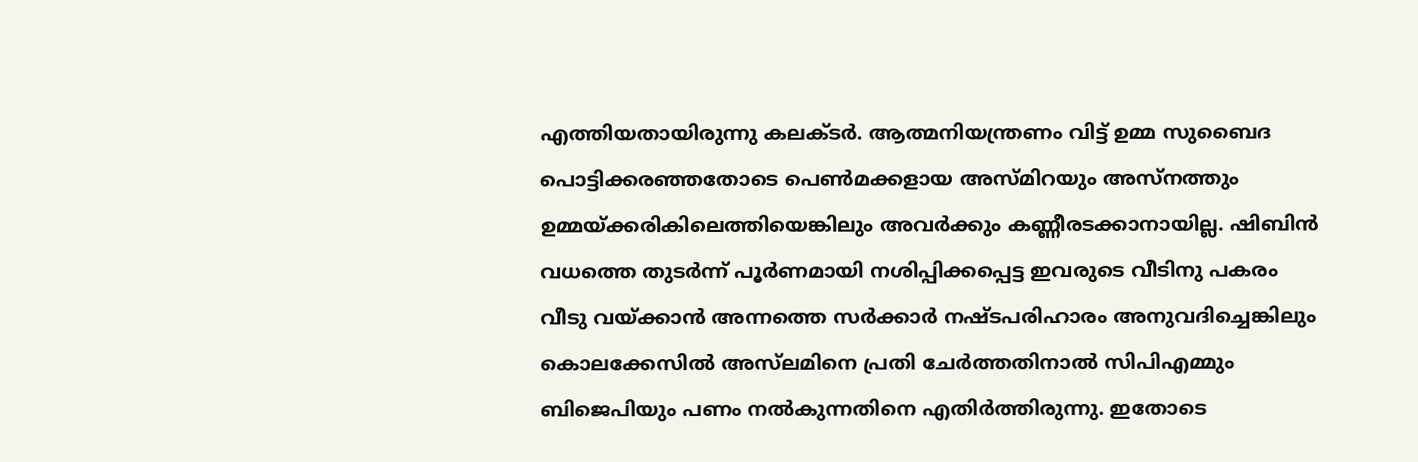എത്തിയതായിരുന്നു കലക്ടര്‍. ആത്മനിയന്ത്രണം വിട്ട് ഉമ്മ സുബൈദ പൊട്ടിക്കരഞ്ഞതോടെ പെണ്‍മക്കളായ അസ്മിറയും അസ്‌നത്തും ഉമ്മയ്ക്കരികിലെത്തിയെങ്കിലും അവര്‍ക്കും കണ്ണീരടക്കാനായില്ല. ഷിബിന്‍ വധത്തെ തുടര്‍ന്ന് പൂര്‍ണമായി നശിപ്പിക്കപ്പെട്ട ഇവരുടെ വീടിനു പകരം വീടു വയ്ക്കാന്‍ അന്നത്തെ സര്‍ക്കാര്‍ നഷ്ടപരിഹാരം അനുവദിച്ചെങ്കിലും കൊലക്കേസില്‍ അസ്‌ലമിനെ പ്രതി ചേര്‍ത്തതിനാല്‍ സിപിഎമ്മും ബിജെപിയും പണം നല്‍കുന്നതിനെ എതിര്‍ത്തിരുന്നു. ഇതോടെ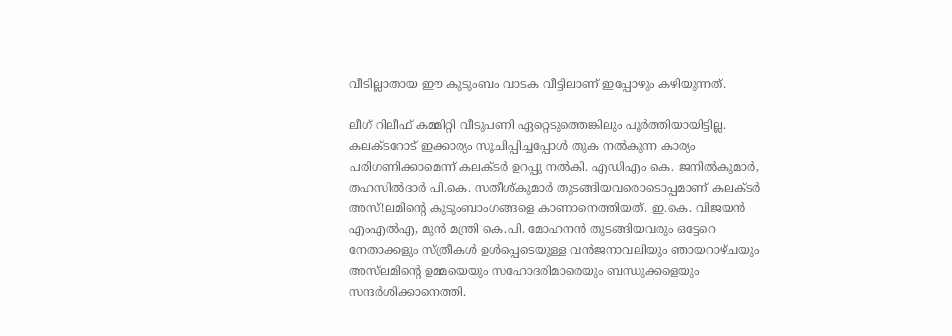വീടില്ലാതായ ഈ കുടുംബം വാടക വീട്ടിലാണ് ഇപ്പോഴും കഴിയുന്നത്.

ലീഗ് റിലീഫ് കമ്മിറ്റി വീടുപണി ഏറ്റെടുത്തെങ്കിലും പൂര്‍ത്തിയായിട്ടില്ല. കലക്ടറോട് ഇക്കാര്യം സൂചിപ്പിച്ചപ്പോള്‍ തുക നല്‍കുന്ന കാര്യം പരിഗണിക്കാമെന്ന് കലക്ടര്‍ ഉറപ്പു നല്‍കി. എഡിഎം കെ. ജനില്‍കുമാര്‍, തഹസില്‍ദാര്‍ പി.കെ. സതീശ്കുമാര്‍ തുടങ്ങിയവരൊടൊപ്പമാണ് കലക്ടര്‍ അസ്!ലമിന്റെ കുടുംബാംഗങ്ങളെ കാണാനെത്തിയത്. ഇ.കെ. വിജയന്‍ എംഎല്‍എ, മുന്‍ മന്ത്രി കെ.പി. മോഹനന്‍ തുടങ്ങിയവരും ഒട്ടേറെ നേതാക്കളും സ്ത്രീകള്‍ ഉള്‍പ്പെടെയുള്ള വന്‍ജനാവലിയും ഞായറാഴ്ചയും അസ്‌ലമിന്റെ ഉമ്മയെയും സഹോദരിമാരെയും ബന്ധുക്കളെയും സന്ദര്‍ശിക്കാനെത്തി.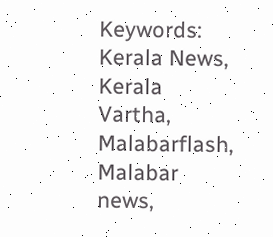Keywords: Kerala News, Kerala Vartha, Malabarflash, Malabar news,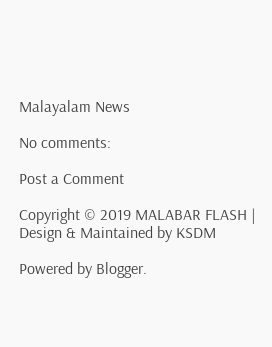Malayalam News

No comments:

Post a Comment

Copyright © 2019 MALABAR FLASH | Design & Maintained by KSDM

Powered by Blogger.